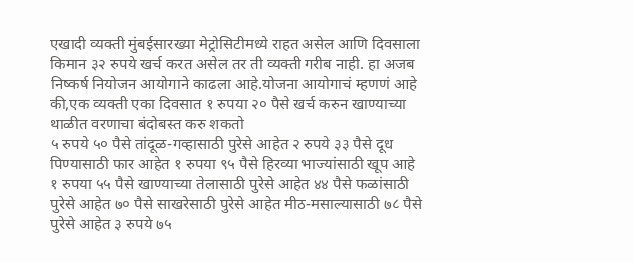एखादी व्यक्ती मुंबईसारख्या मेट्रोसिटीमध्ये राहत असेल आणि दिवसाला किमान ३२ रुपये खर्च करत असेल तर ती व्यक्ती गरीब नाही. हा अजब निष्कर्ष नियोजन आयोगाने काढला आहे.योजना आयोगाचं म्हणणं आहे की,एक व्यक्ती एका दिवसात १ रुपया २० पैसे खर्च करुन खाण्याच्या थाळीत वरणाचा बंदोबस्त करु शकतो
५ रुपये ५० पैसे तांदूळ-गव्हासाठी पुरेसे आहेत २ रुपये ३३ पैसे दूध पिण्यासाठी फार आहेत १ रुपया ९५ पैसे हिरव्या भाज्यांसाठी खूप आहे १ रुपया ५५ पैसे खाण्याच्या तेलासाठी पुरेसे आहेत ४४ पैसे फळांसाठी पुरेसे आहेत ७० पैसे साखरेसाठी पुरेसे आहेत मीठ-मसाल्यासाठी ७८ पैसे पुरेसे आहेत ३ रुपये ७५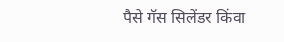पैसे गॅस सिलेंडर किंवा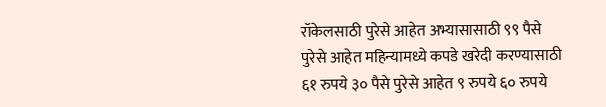रॉकेलसाठी पुरेसे आहेत अभ्यासासाठी ९९ पैसे पुरेसे आहेत महिन्यामध्ये कपडे खरेदी करण्यासाठी ६१ रुपये ३० पैसे पुरेसे आहेत ९ रुपये ६० रुपये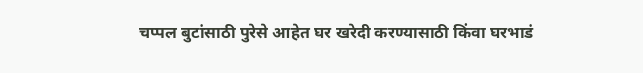चप्पल बुटांसाठी पुरेसे आहेत घर खरेदी करण्यासाठी किंवा घरभाडं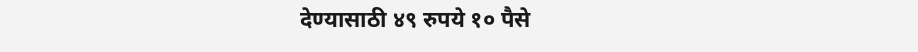देण्यासाठी ४९ रुपये १० पैसे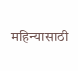महिन्यासाठी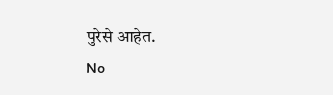पुरेसे आहेत.
No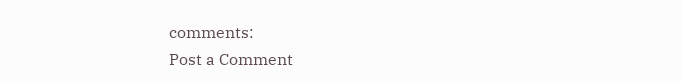comments:
Post a Comment